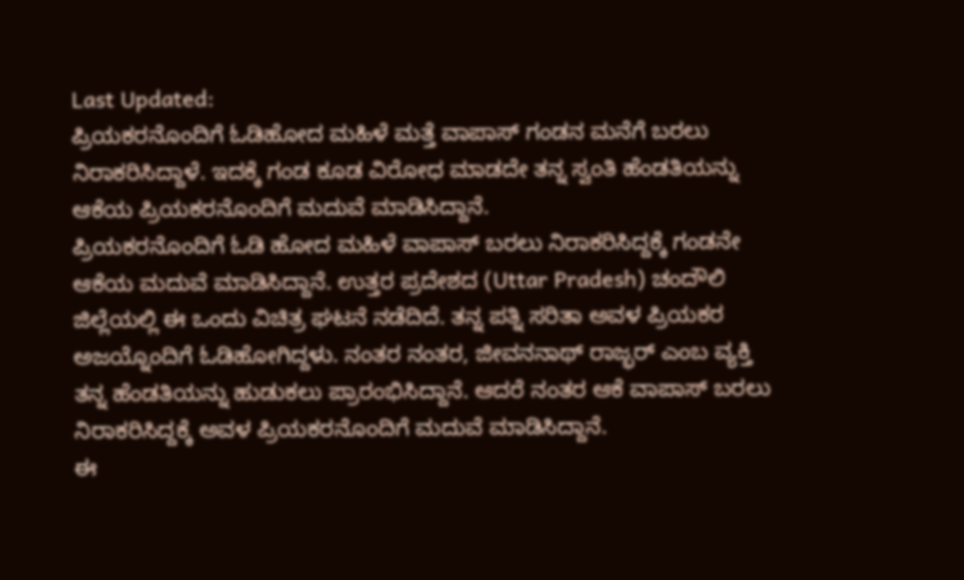Last Updated:
ಪ್ರಿಯಕರನೊಂದಿಗೆ ಓಡಿಹೋದ ಮಹಿಳೆ ಮತ್ತೆ ವಾಪಾಸ್ ಗಂಡನ ಮನೆಗೆ ಬರಲು ನಿರಾಕರಿಸಿದ್ದಾಳೆ. ಇದಕ್ಕೆ ಗಂಡ ಕೂಡ ವಿರೋಧ ಮಾಡದೇ ತನ್ನ ಸ್ವಂತಿ ಹೆಂಡತಿಯನ್ನು ಆಕೆಯ ಪ್ರಿಯಕರನೊಂದಿಗೆ ಮದುವೆ ಮಾಡಿಸಿದ್ದಾನೆ.
ಪ್ರಿಯಕರನೊಂದಿಗೆ ಓಡಿ ಹೋದ ಮಹಿಳೆ ವಾಪಾಸ್ ಬರಲು ನಿರಾಕರಿಸಿದ್ದಕ್ಕೆ ಗಂಡನೇ ಆಕೆಯ ಮದುವೆ ಮಾಡಿಸಿದ್ದಾನೆ. ಉತ್ತರ ಪ್ರದೇಶದ (Uttar Pradesh) ಚಂದೌಲಿ ಜಿಲ್ಲೆಯಲ್ಲಿ ಈ ಒಂದು ವಿಚಿತ್ರ ಘಟನೆ ನಡೆದಿದೆ. ತನ್ನ ಪತ್ನಿ ಸರಿತಾ ಅವಳ ಪ್ರಿಯಕರ ಅಜಯ್ನೊಂದಿಗೆ ಓಡಿಹೋಗಿದ್ದಳು. ನಂತರ ನಂತರ, ಜೀವನನಾಥ್ ರಾಜ್ಭರ್ ಎಂಬ ವ್ಯಕ್ತಿ ತನ್ನ ಹೆಂಡತಿಯನ್ನು ಹುಡುಕಲು ಪ್ರಾರಂಭಿಸಿದ್ದಾನೆ. ಆದರೆ ನಂತರ ಆಕೆ ವಾಪಾಸ್ ಬರಲು ನಿರಾಕರಿಸಿದ್ದಕ್ಕೆ ಅವಳ ಪ್ರಿಯಕರನೊಂದಿಗೆ ಮದುವೆ ಮಾಡಿಸಿದ್ದಾನೆ.
ಈ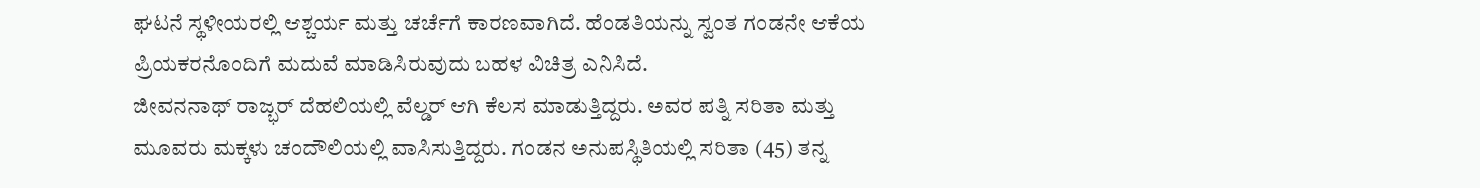ಘಟನೆ ಸ್ಥಳೀಯರಲ್ಲಿ ಆಶ್ಚರ್ಯ ಮತ್ತು ಚರ್ಚೆಗೆ ಕಾರಣವಾಗಿದೆ. ಹೆಂಡತಿಯನ್ನು ಸ್ವಂತ ಗಂಡನೇ ಆಕೆಯ ಪ್ರಿಯಕರನೊಂದಿಗೆ ಮದುವೆ ಮಾಡಿಸಿರುವುದು ಬಹಳ ವಿಚಿತ್ರ ಎನಿಸಿದೆ.
ಜೀವನನಾಥ್ ರಾಜ್ಭರ್ ದೆಹಲಿಯಲ್ಲಿ ವೆಲ್ಡರ್ ಆಗಿ ಕೆಲಸ ಮಾಡುತ್ತಿದ್ದರು. ಅವರ ಪತ್ನಿ ಸರಿತಾ ಮತ್ತು ಮೂವರು ಮಕ್ಕಳು ಚಂದೌಲಿಯಲ್ಲಿ ವಾಸಿಸುತ್ತಿದ್ದರು. ಗಂಡನ ಅನುಪಸ್ಥಿತಿಯಲ್ಲಿ ಸರಿತಾ (45) ತನ್ನ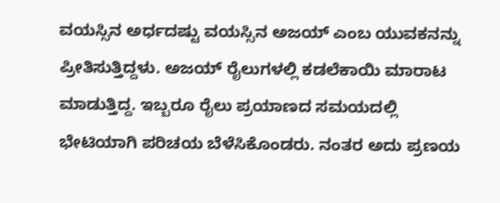ವಯಸ್ಸಿನ ಅರ್ಧದಷ್ಟು ವಯಸ್ಸಿನ ಅಜಯ್ ಎಂಬ ಯುವಕನನ್ನು ಪ್ರೀತಿಸುತ್ತಿದ್ದಳು. ಅಜಯ್ ರೈಲುಗಳಲ್ಲಿ ಕಡಲೆಕಾಯಿ ಮಾರಾಟ ಮಾಡುತ್ತಿದ್ದ. ಇಬ್ಬರೂ ರೈಲು ಪ್ರಯಾಣದ ಸಮಯದಲ್ಲಿ ಭೇಟಿಯಾಗಿ ಪರಿಚಯ ಬೆಳೆಸಿಕೊಂಡರು. ನಂತರ ಅದು ಪ್ರಣಯ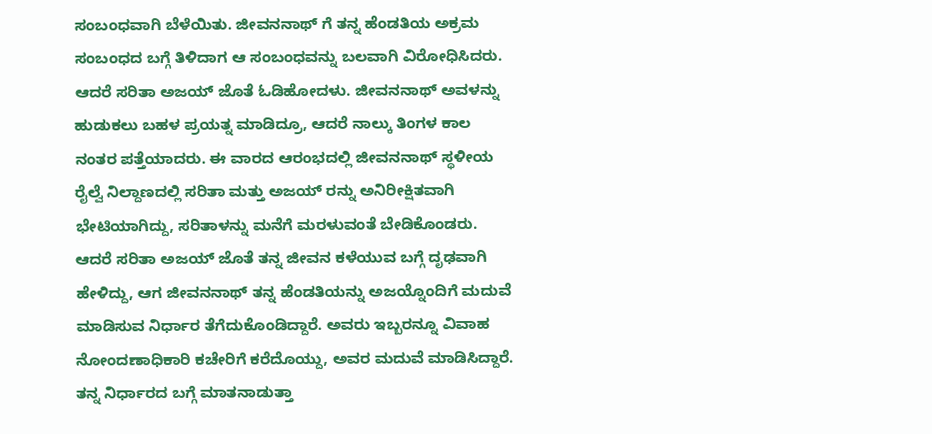ಸಂಬಂಧವಾಗಿ ಬೆಳೆಯಿತು. ಜೀವನನಾಥ್ ಗೆ ತನ್ನ ಹೆಂಡತಿಯ ಅಕ್ರಮ ಸಂಬಂಧದ ಬಗ್ಗೆ ತಿಳಿದಾಗ ಆ ಸಂಬಂಧವನ್ನು ಬಲವಾಗಿ ವಿರೋಧಿಸಿದರು.
ಆದರೆ ಸರಿತಾ ಅಜಯ್ ಜೊತೆ ಓಡಿಹೋದಳು. ಜೀವನನಾಥ್ ಅವಳನ್ನು ಹುಡುಕಲು ಬಹಳ ಪ್ರಯತ್ನ ಮಾಡಿದ್ರೂ, ಆದರೆ ನಾಲ್ಕು ತಿಂಗಳ ಕಾಲ ನಂತರ ಪತ್ತೆಯಾದರು. ಈ ವಾರದ ಆರಂಭದಲ್ಲಿ ಜೀವನನಾಥ್ ಸ್ಥಳೀಯ ರೈಲ್ವೆ ನಿಲ್ದಾಣದಲ್ಲಿ ಸರಿತಾ ಮತ್ತು ಅಜಯ್ ರನ್ನು ಅನಿರೀಕ್ಷಿತವಾಗಿ ಭೇಟಿಯಾಗಿದ್ದು, ಸರಿತಾಳನ್ನು ಮನೆಗೆ ಮರಳುವಂತೆ ಬೇಡಿಕೊಂಡರು. ಆದರೆ ಸರಿತಾ ಅಜಯ್ ಜೊತೆ ತನ್ನ ಜೀವನ ಕಳೆಯುವ ಬಗ್ಗೆ ದೃಢವಾಗಿ ಹೇಳಿದ್ದು, ಆಗ ಜೀವನನಾಥ್ ತನ್ನ ಹೆಂಡತಿಯನ್ನು ಅಜಯ್ನೊಂದಿಗೆ ಮದುವೆ ಮಾಡಿಸುವ ನಿರ್ಧಾರ ತೆಗೆದುಕೊಂಡಿದ್ದಾರೆ. ಅವರು ಇಬ್ಬರನ್ನೂ ವಿವಾಹ ನೋಂದಣಾಧಿಕಾರಿ ಕಚೇರಿಗೆ ಕರೆದೊಯ್ದು, ಅವರ ಮದುವೆ ಮಾಡಿಸಿದ್ದಾರೆ.
ತನ್ನ ನಿರ್ಧಾರದ ಬಗ್ಗೆ ಮಾತನಾಡುತ್ತಾ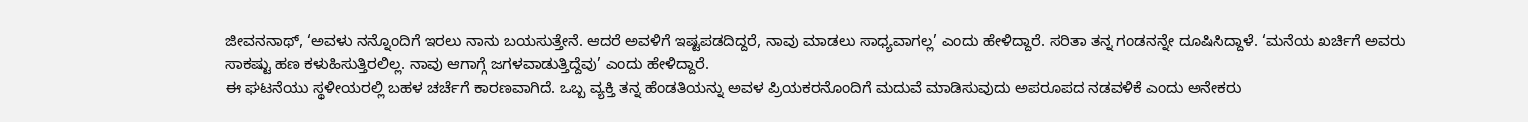ಜೀವನನಾಥ್, ‘ಅವಳು ನನ್ನೊಂದಿಗೆ ಇರಲು ನಾನು ಬಯಸುತ್ತೇನೆ. ಆದರೆ ಅವಳಿಗೆ ಇಷ್ಟಪಡದಿದ್ದರೆ, ನಾವು ಮಾಡಲು ಸಾಧ್ಯವಾಗಲ್ಲ’ ಎಂದು ಹೇಳಿದ್ದಾರೆ. ಸರಿತಾ ತನ್ನ ಗಂಡನನ್ನೇ ದೂಷಿಸಿದ್ದಾಳೆ. ‘ಮನೆಯ ಖರ್ಚಿಗೆ ಅವರು ಸಾಕಷ್ಟು ಹಣ ಕಳುಹಿಸುತ್ತಿರಲಿಲ್ಲ. ನಾವು ಆಗಾಗ್ಗೆ ಜಗಳವಾಡುತ್ತಿದ್ದೆವು’ ಎಂದು ಹೇಳಿದ್ದಾರೆ.
ಈ ಘಟನೆಯು ಸ್ಥಳೀಯರಲ್ಲಿ ಬಹಳ ಚರ್ಚೆಗೆ ಕಾರಣವಾಗಿದೆ. ಒಬ್ಬ ವ್ಯಕ್ತಿ ತನ್ನ ಹೆಂಡತಿಯನ್ನು ಅವಳ ಪ್ರಿಯಕರನೊಂದಿಗೆ ಮದುವೆ ಮಾಡಿಸುವುದು ಅಪರೂಪದ ನಡವಳಿಕೆ ಎಂದು ಅನೇಕರು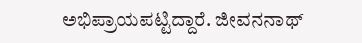ಅಭಿಪ್ರಾಯಪಟ್ಟಿದ್ದಾರೆ. ಜೀವನನಾಥ್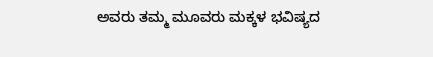ಅವರು ತಮ್ಮ ಮೂವರು ಮಕ್ಕಳ ಭವಿಷ್ಯದ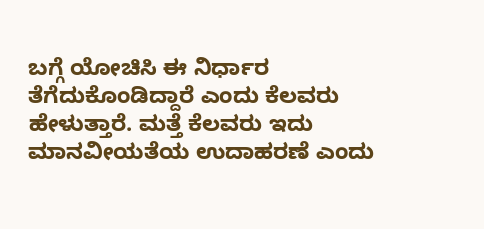ಬಗ್ಗೆ ಯೋಚಿಸಿ ಈ ನಿರ್ಧಾರ ತೆಗೆದುಕೊಂಡಿದ್ದಾರೆ ಎಂದು ಕೆಲವರು ಹೇಳುತ್ತಾರೆ. ಮತ್ತೆ ಕೆಲವರು ಇದು ಮಾನವೀಯತೆಯ ಉದಾಹರಣೆ ಎಂದು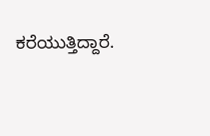ಕರೆಯುತ್ತಿದ್ದಾರೆ.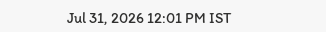Jul 31, 2026 12:01 PM IST